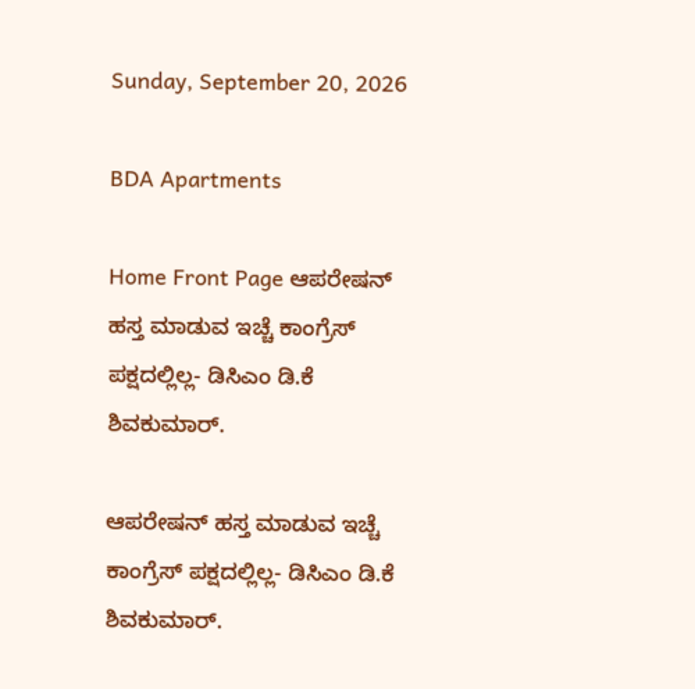Sunday, September 20, 2026

BDA Apartments

Home Front Page ಆಪರೇಷನ್ ಹಸ್ತ ಮಾಡುವ ಇಚ್ಚೆ ಕಾಂಗ್ರೆಸ್ ಪಕ್ಷದಲ್ಲಿಲ್ಲ- ಡಿಸಿಎಂ ಡಿ.ಕೆ ಶಿವಕುಮಾರ್.

ಆಪರೇಷನ್ ಹಸ್ತ ಮಾಡುವ ಇಚ್ಚೆ ಕಾಂಗ್ರೆಸ್ ಪಕ್ಷದಲ್ಲಿಲ್ಲ- ಡಿಸಿಎಂ ಡಿ.ಕೆ ಶಿವಕುಮಾರ್.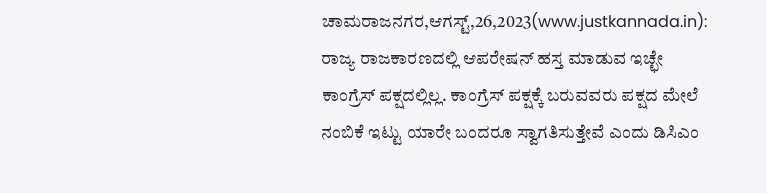ಚಾಮರಾಜನಗರ,ಆಗಸ್ಟ್,26,2023(www.justkannada.in): ರಾಜ್ಯ ರಾಜಕಾರಣದಲ್ಲಿ ಆಪರೇಷನ್ ಹಸ್ತ ಮಾಡುವ ಇಚ್ಛೇ ಕಾಂಗ್ರೆಸ್ ಪಕ್ಷದಲ್ಲಿಲ್ಲ. ಕಾಂಗ್ರೆಸ್ ಪಕ್ಷಕ್ಕೆ ಬರುವವರು ಪಕ್ಷದ ಮೇಲೆ ನಂಬಿಕೆ ಇಟ್ಟು ಯಾರೇ ಬಂದರೂ ಸ್ವಾಗತಿಸುತ್ತೇವೆ ಎಂದು ಡಿಸಿಎಂ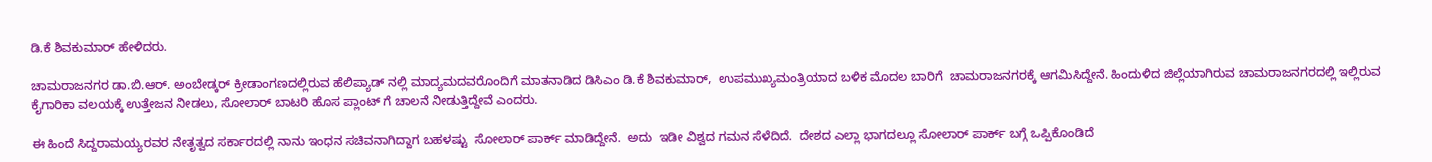ಡಿ.ಕೆ ಶಿವಕುಮಾರ್ ಹೇಳಿದರು.

ಚಾಮರಾಜನಗರ ಡಾ.ಬಿ.ಆರ್. ಅಂಬೇಡ್ಕರ್ ಕ್ರೀಡಾಂಗಣದಲ್ಲಿರುವ ಹೆಲಿಪ್ಯಾಡ್ ನಲ್ಲಿ ಮಾದ್ಯಮದವರೊಂದಿಗೆ ಮಾತನಾಡಿದ ಡಿಸಿಎಂ ಡಿ.ಕೆ ಶಿವಕುಮಾರ್,  ಉಪಮುಖ್ಯಮಂತ್ರಿಯಾದ ಬಳಿಕ ಮೊದಲ ಬಾರಿಗೆ  ಚಾಮರಾಜನಗರಕ್ಕೆ ಆಗಮಿಸಿದ್ದೇನೆ. ಹಿಂದುಳಿದ ಜಿಲ್ಲೆಯಾಗಿರುವ ಚಾಮರಾಜನಗರದಲ್ಲಿ ಇಲ್ಲಿರುವ  ಕೈಗಾರಿಕಾ ವಲಯಕ್ಕೆ ಉತ್ತೇಜನ ನೀಡಲು, ಸೋಲಾರ್ ಬಾಟರಿ ಹೊಸ ಪ್ಲಾಂಟ್ ಗೆ ಚಾಲನೆ ನೀಡುತ್ತಿದ್ದೇವೆ ಎಂದರು.

ಈ ಹಿಂದೆ ಸಿದ್ದರಾಮಯ್ಯರವರ ನೇತೃತ್ವದ ಸರ್ಕಾರದಲ್ಲಿ ನಾನು ಇಂಧನ ಸಚಿವನಾಗಿದ್ದಾಗ ಬಹಳಷ್ಟು  ಸೋಲಾರ್ ಪಾರ್ಕ್ ಮಾಡಿದ್ದೇನೆ.  ಅದು  ಇಡೀ ವಿಶ್ವದ ಗಮನ ಸೆಳೆದಿದೆ.  ದೇಶದ ಎಲ್ಲಾ ಭಾಗದಲ್ಲೂ ಸೋಲಾರ್ ಪಾರ್ಕ್ ಬಗ್ಗೆ ಒಪ್ಪಿಕೊಂಡಿದೆ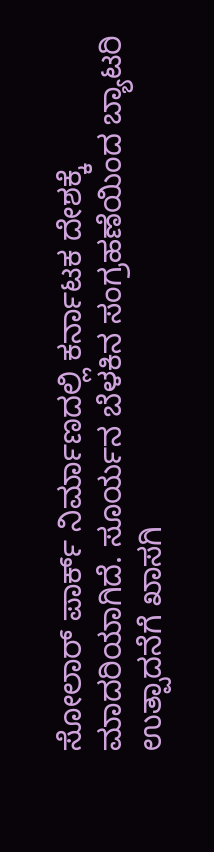ಸೋಲಾರ್ ಪಾರ್ಕ್ ನಿರ್ಮಾಣದಲ್ಲಿ ಕರ್ನಾಟಕ ದೇಶಕ್ಕೆ ಮಾದರಿಯಾಗಿದೆ. ಸೂರ್ಯನ ಬೆಳಕಿನ ಸಂಗ್ರಹಣೆಯಿಂದ ಬ್ಯಾಟರಿ ಉತ್ಪಾದನೆಗೆ ಖಾಸಗಿ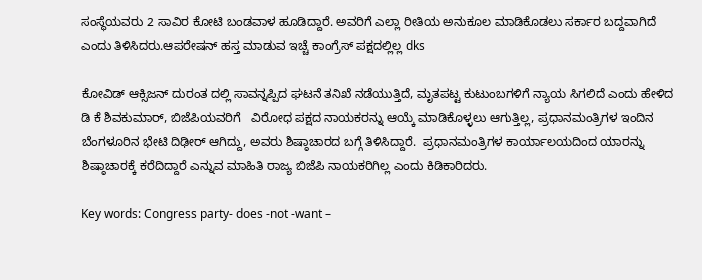ಸಂಸ್ಥೆಯವರು 2 ಸಾವಿರ ಕೋಟಿ ಬಂಡವಾಳ ಹೂಡಿದ್ದಾರೆ. ಅವರಿಗೆ ಎಲ್ಲಾ ರೀತಿಯ ಅನುಕೂಲ ಮಾಡಿಕೊಡಲು ಸರ್ಕಾರ ಬದ್ದವಾಗಿದೆ ಎಂದು ತಿಳಿಸಿದರು.ಆಪರೇಷನ್ ಹಸ್ತ ಮಾಡುವ ಇಚ್ಚೆ ಕಾಂಗ್ರೆಸ್ ಪಕ್ಷದಲ್ಲಿಲ್ಲ dks

ಕೋವಿಡ್ ಆಕ್ಸಿಜನ್ ದುರಂತ ದಲ್ಲಿ ಸಾವನ್ನಪ್ಪಿದ ಘಟನೆ ತನಿಖೆ ನಡೆಯುತ್ತಿದೆ, ಮೃತಪಟ್ಟ ಕುಟುಂಬಗಳಿಗೆ ನ್ಯಾಯ ಸಿಗಲಿದೆ ಎಂದು ಹೇಳಿದ ಡಿ ಕೆ ಶಿವಕುಮಾರ್, ಬಿಜೆಪಿಯವರಿಗೆ   ವಿರೋಧ ಪಕ್ಷದ ನಾಯಕರನ್ನು ಆಯ್ಕೆ ಮಾಡಿಕೊಳ್ಳಲು ಆಗುತ್ತಿಲ್ಲ, ಪ್ರಧಾನಮಂತ್ರಿಗಳ ಇಂದಿನ ಬೆಂಗಳೂರಿನ ಭೇಟಿ ದಿಢೀರ್ ಆಗಿದ್ದು, ಅವರು ಶಿಷ್ಠಾಚಾರದ ಬಗ್ಗೆ ತಿಳಿಸಿದ್ದಾರೆ.  ಪ್ರಧಾನಮಂತ್ರಿಗಳ ಕಾರ್ಯಾಲಯದಿಂದ ಯಾರನ್ನು ಶಿಷ್ಠಾಚಾರಕ್ಕೆ ಕರೆದಿದ್ದಾರೆ ಎನ್ನುವ ಮಾಹಿತಿ ರಾಜ್ಯ ಬಿಜೆಪಿ ನಾಯಕರಿಗಿಲ್ಲ ಎಂದು ಕಿಡಿಕಾರಿದರು.

Key words: Congress party- does -not -want –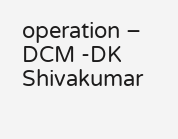operation – DCM -DK Shivakumar